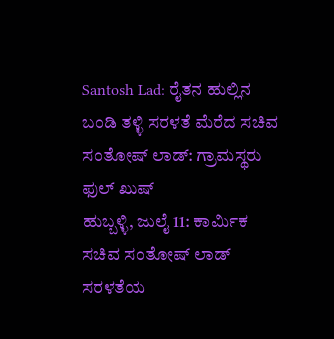Santosh Lad: ರೈತನ ಹುಲ್ಲಿನ ಬಂಡಿ ತಳ್ಳಿ ಸರಳತೆ ಮೆರೆದ ಸಚಿವ ಸಂತೋಷ್ ಲಾಡ್: ಗ್ರಾಮಸ್ಥರು ಫುಲ್ ಖುಷ್
ಹುಬ್ಬಳ್ಳಿ, ಜುಲೈ 11: ಕಾರ್ಮಿಕ ಸಚಿವ ಸಂತೋಷ್ ಲಾಡ್ ಸರಳತೆಯ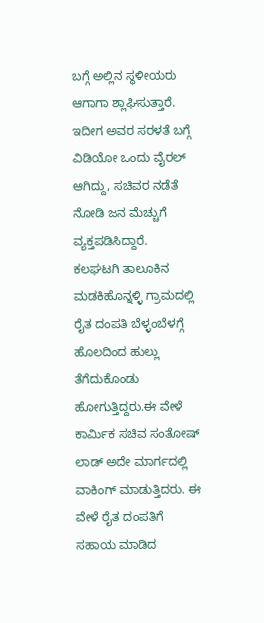ಬಗ್ಗೆ ಅಲ್ಲಿನ ಸ್ಥಳೀಯರು ಆಗಾಗಾ ಶ್ಲಾಘಿಸುತ್ತಾರೆ. ಇದೀಗ ಅವರ ಸರಳತೆ ಬಗ್ಗೆ ವಿಡಿಯೋ ಒಂದು ವೈರಲ್ ಆಗಿದ್ದು, ಸಚಿವರ ನಡೆತೆ ನೋಡಿ ಜನ ಮೆಚ್ಚುಗೆ ವ್ಯಕ್ತಪಡಿಸಿದ್ದಾರೆ.
ಕಲಘಟಗಿ ತಾಲೂಕಿನ ಮಡಕಿಹೊನ್ನಳ್ಳಿ ಗ್ರಾಮದಲ್ಲಿ ರೈತ ದಂಪತಿ ಬೆಳ್ಳಂಬೆಳಗ್ಗೆ ಹೊಲದಿಂದ ಹುಲ್ಲು ತೆಗೆದುಕೊಂಡು ಹೋಗುತ್ತಿದ್ದರು.ಈ ವೇಳೆ ಕಾರ್ಮಿಕ ಸಚಿವ ಸಂತೋಷ್ ಲಾಡ್ ಅದೇ ಮಾರ್ಗದಲ್ಲಿ ವಾಕಿಂಗ್ ಮಾಡುತ್ತಿದರು. ಈ ವೇಳೆ ರೈತ ದಂಪತಿಗೆ ಸಹಾಯ ಮಾಡಿದ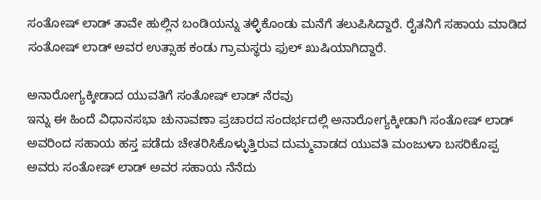ಸಂತೋಷ್ ಲಾಡ್ ತಾವೇ ಹುಲ್ಲಿನ ಬಂಡಿಯನ್ನು ತಳ್ಳಿಕೊಂಡು ಮನೆಗೆ ತಲುಪಿಸಿದ್ದಾರೆ. ರೈತನಿಗೆ ಸಹಾಯ ಮಾಡಿದ ಸಂತೋಷ್ ಲಾಡ್ ಅವರ ಉತ್ಸಾಹ ಕಂಡು ಗ್ರಾಮಸ್ಥರು ಫುಲ್ ಖುಷಿಯಾಗಿದ್ದಾರೆ.

ಅನಾರೋಗ್ಯಕ್ಕೀಡಾದ ಯುವತಿಗೆ ಸಂತೋಷ್ ಲಾಡ್ ನೆರವು
ಇನ್ನು ಈ ಹಿಂದೆ ವಿಧಾನಸಭಾ ಚುನಾವಣಾ ಪ್ರಚಾರದ ಸಂದರ್ಭದಲ್ಲಿ ಅನಾರೋಗ್ಯಕ್ಕೀಡಾಗಿ ಸಂತೋಷ್ ಲಾಡ್ ಅವರಿಂದ ಸಹಾಯ ಹಸ್ತ ಪಡೆದು ಚೇತರಿಸಿಕೊಳ್ಳುತ್ತಿರುವ ದುಮ್ಮವಾಡದ ಯುವತಿ ಮಂಜುಳಾ ಬಸರಿಕೊಪ್ಪ ಅವರು ಸಂತೋಷ್ ಲಾಡ್ ಅವರ ಸಹಾಯ ನೆನೆದು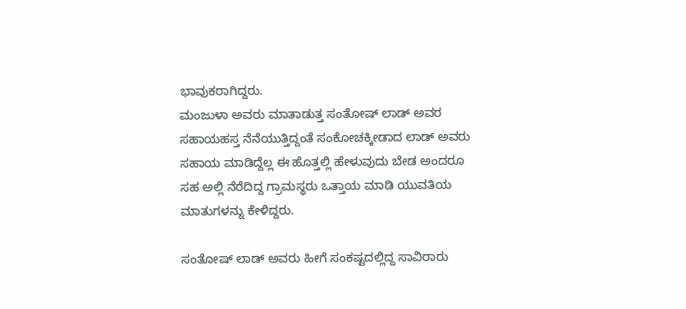ಭಾವುಕರಾಗಿದ್ದರು.
ಮಂಜುಳಾ ಅವರು ಮಾತಾಡುತ್ತ ಸಂತೋಷ್ ಲಾಡ್ ಅವರ ಸಹಾಯಹಸ್ತ ನೆನೆಯುತ್ತಿದ್ದಂತೆ ಸಂಕೋಚಕ್ಕೀಡಾದ ಲಾಡ್ ಅವರು ಸಹಾಯ ಮಾಡಿದ್ದೆಲ್ಲ ಈ ಹೊತ್ತಲ್ಲಿ ಹೇಳುವುದು ಬೇಡ ಅಂದರೂ ಸಹ ಅಲ್ಲಿ ನೆರೆದಿದ್ದ ಗ್ರಾಮಸ್ಥರು ಒತ್ತಾಯ ಮಾಡಿ ಯುವತಿಯ ಮಾತುಗಳನ್ನು ಕೇಳಿದ್ದರು.

ಸಂತೋಷ್ ಲಾಡ್ ಅವರು ಹೀಗೆ ಸಂಕಷ್ಟದಲ್ಲಿದ್ದ ಸಾವಿರಾರು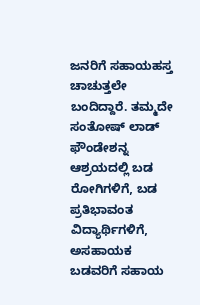ಜನರಿಗೆ ಸಹಾಯಹಸ್ತ ಚಾಚುತ್ತಲೇ ಬಂದಿದ್ದಾರೆ. ತಮ್ಮದೇ ಸಂತೋಷ್ ಲಾಡ್ ಫೌಂಡೇಶನ್ನ ಆಶ್ರಯದಲ್ಲಿ ಬಡ ರೋಗಿಗಳಿಗೆ, ಬಡ ಪ್ರತಿಭಾವಂತ ವಿದ್ಯಾರ್ಥಿಗಳಿಗೆ, ಅಸಹಾಯಕ ಬಡವರಿಗೆ ಸಹಾಯ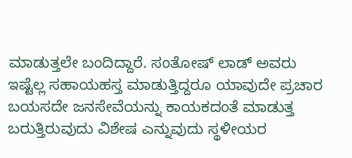ಮಾಡುತ್ತಲೇ ಬಂದಿದ್ದಾರೆ. ಸಂತೋಷ್ ಲಾಡ್ ಅವರು ಇಷ್ಟೆಲ್ಲ ಸಹಾಯಹಸ್ತ ಮಾಡುತ್ತಿದ್ದರೂ ಯಾವುದೇ ಪ್ರಚಾರ ಬಯಸದೇ ಜನಸೇವೆಯನ್ನು ಕಾಯಕದಂತೆ ಮಾಡುತ್ತ ಬರುತ್ತಿರುವುದು ವಿಶೇಷ ಎನ್ನುವುದು ಸ್ಥಳೀಯರ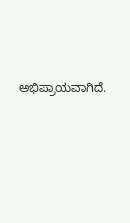ಅಭಿಪ್ರಾಯವಾಗಿದೆ.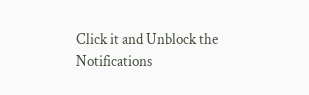Click it and Unblock the Notifications